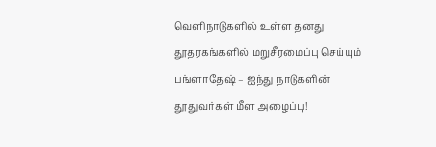வெளிநாடுகளில் உள்ள தனது தூதரகங்களில் மறுசீரமைப்பு செய்யும் பங்ளாதேஷ் – ஐந்து நாடுகளின் தூதுவர்கள் மீள அழைப்பு!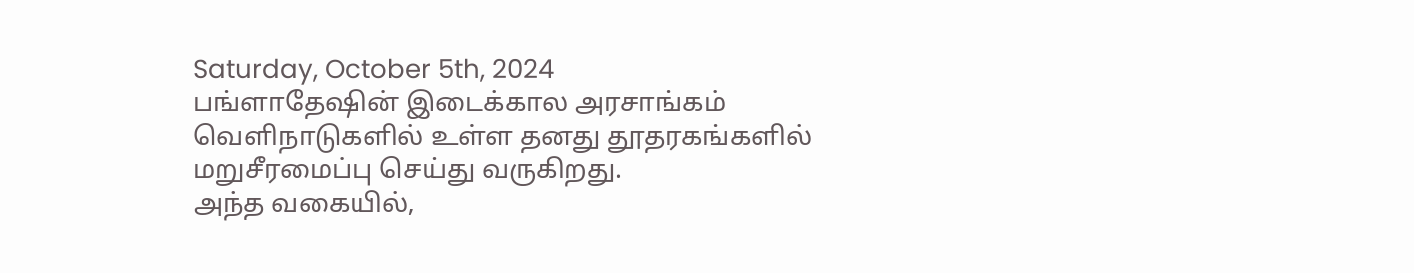Saturday, October 5th, 2024
பங்ளாதேஷின் இடைக்கால அரசாங்கம் வெளிநாடுகளில் உள்ள தனது தூதரகங்களில் மறுசீரமைப்பு செய்து வருகிறது.
அந்த வகையில்,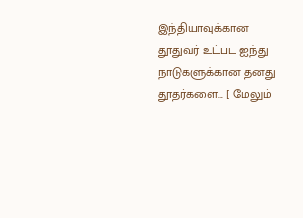இந்தியாவுக்கான தூதுவர் உட்பட ஐந்து நாடுகளுக்கான தனது தூதர்களை... [ மேலும்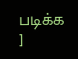படிக்க ]